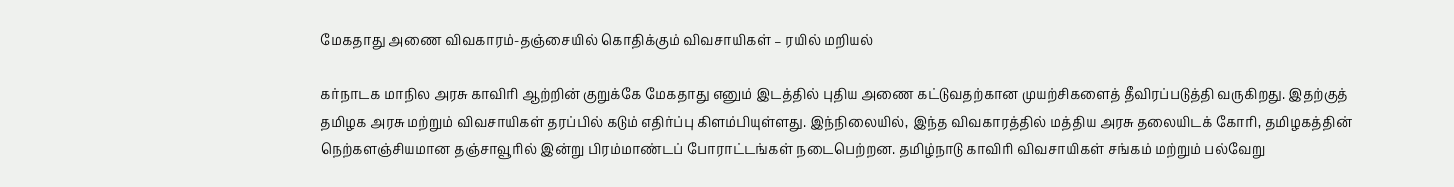மேகதாது அணை விவகாரம்-தஞ்சையில் கொதிக்கும் விவசாயிகள் – ரயில் மறியல்

கர்நாடக மாநில அரசு காவிரி ஆற்றின் குறுக்கே மேகதாது எனும் இடத்தில் புதிய அணை கட்டுவதற்கான முயற்சிகளைத் தீவிரப்படுத்தி வருகிறது. இதற்குத் தமிழக அரசு மற்றும் விவசாயிகள் தரப்பில் கடும் எதிர்ப்பு கிளம்பியுள்ளது. இந்நிலையில், இந்த விவகாரத்தில் மத்திய அரசு தலையிடக் கோரி, தமிழகத்தின் நெற்களஞ்சியமான தஞ்சாவூரில் இன்று பிரம்மாண்டப் போராட்டங்கள் நடைபெற்றன. தமிழ்நாடு காவிரி விவசாயிகள் சங்கம் மற்றும் பல்வேறு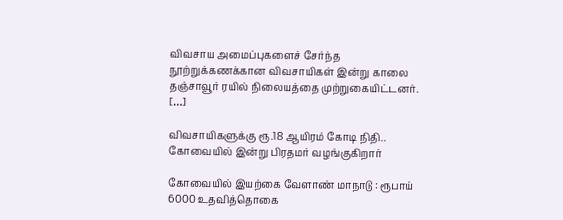விவசாய அமைப்புகளைச் சேர்ந்த நூற்றுக்கணக்கான விவசாயிகள் இன்று காலை தஞ்சாவூர் ரயில் நிலையத்தை முற்றுகையிட்டனர். […]

விவசாயிகளுக்கு ரூ.18 ஆயிரம் கோடி நிதி.. கோவையில் இன்று பிரதமர் வழங்குகிறார்

கோவையில் இயற்கை வேளாண் மாநாடு : ரூபாய் 6000 உதவித்தொகை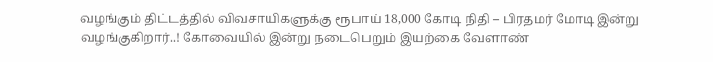வழங்கும் திட்டத்தில் விவசாயிகளுக்கு ரூபாய் 18,000 கோடி நிதி – பிரதமர் மோடி இன்று வழங்குகிறார்..! கோவையில் இன்று நடைபெறும் இயற்கை வேளாண்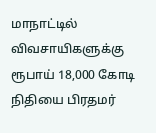மாநாட்டில் விவசாயிகளுக்கு ரூபாய் 18,000 கோடி நிதியை பிரதமர்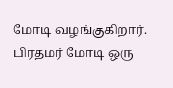மோடி வழங்குகிறார். பிரதமர் மோடி ஒரு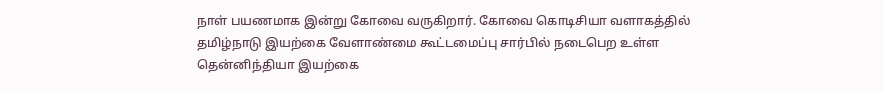நாள் பயணமாக இன்று கோவை வருகிறார். கோவை கொடிசியா வளாகத்தில் தமிழ்நாடு இயற்கை வேளாண்மை கூட்டமைப்பு சார்பில் நடைபெற உள்ள தென்னிந்தியா இயற்கை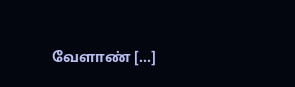வேளாண் […]